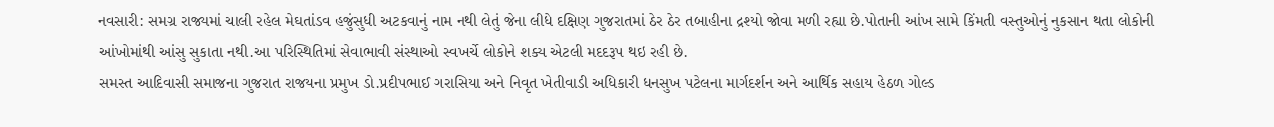નવસારી: સમગ્ર રાજ્યમાં ચાલી રહેલ મેઘતાંડવ હજુંસુધી અટકવાનું નામ નથી લેતું જેના લીધે દક્ષિણ ગુજરાતમાં ઠેર ઠેર તબાહીના દ્રશ્યો જોવા મળી રહ્યા છે.પોતાની આંખ સામે કિંમતી વસ્તુઓનું નુકસાન થતા લોકોની આંખોમાંથી આંસુ સુકાતા નથી.આ પરિસ્થિતિમાં સેવાભાવી સંસ્થાઓ સ્વખર્ચે લોકોને શક્ય એટલી મદદરૂપ થઇ રહી છે.
સમસ્ત આદિવાસી સમાજના ગુજરાત રાજયના પ્રમુખ ડો.પ્રદીપભાઈ ગરાસિયા અને નિવૃત ખેતીવાડી અધિકારી ધનસુખ પટેલના માર્ગદર્શન અને આર્થિક સહાય હેઠળ ગોલ્ડ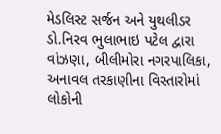મેડલિસ્ટ સર્જન અને યુથલીડર ડો.નિરવ ભુલાભાઇ પટેલ દ્વારા વાંઝણા, બીલીમોરા નગરપાલિકા, અનાવલ તરકાણીના વિસ્તારોમાં લોકોની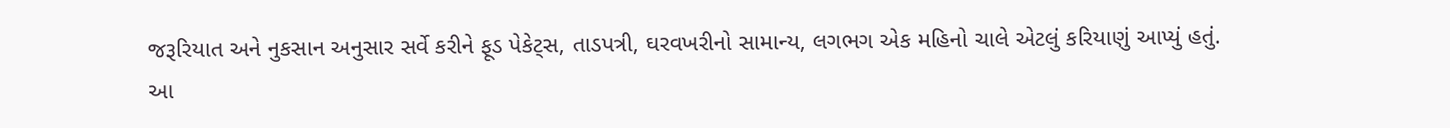જરૂરિયાત અને નુકસાન અનુસાર સર્વે કરીને ફૂડ પેકેટ્સ, તાડપત્રી, ઘરવખરીનો સામાન્ય, લગભગ એક મહિનો ચાલે એટલું કરિયાણું આપ્યું હતું.
આ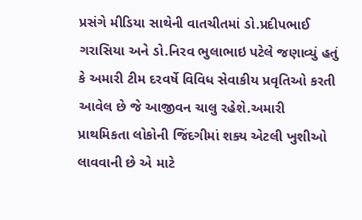પ્રસંગે મીડિયા સાથેની વાતચીતમાં ડો.પ્રદીપભાઈ ગરાસિયા અને ડો.નિરવ ભુલાભાઇ પટેલે જણાવ્યું હતું કે અમારી ટીમ દરવર્ષે વિવિધ સેવાકીય પ્રવૃતિઓ કરતી આવેલ છે જે આજીવન ચાલુ રહેશે.અમારી પ્રાથમિકતા લોકોની જિંદગીમાં શક્ય એટલી ખુશીઓ લાવવાની છે એ માટે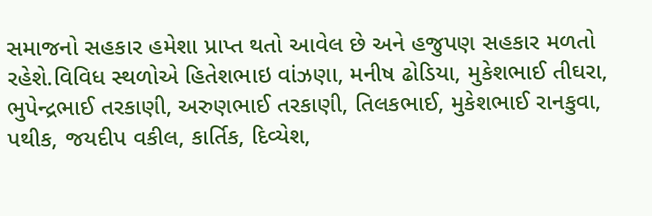સમાજનો સહકાર હમેશા પ્રાપ્ત થતો આવેલ છે અને હજુપણ સહકાર મળતો રહેશે.વિવિધ સ્થળોએ હિતેશભાઇ વાંઝણા, મનીષ ઢોડિયા, મુકેશભાઈ તીઘરા, ભુપેન્દ્રભાઈ તરકાણી, અરુણભાઈ તરકાણી, તિલકભાઈ, મુકેશભાઈ રાનકુવા, પથીક, જયદીપ વકીલ, કાર્તિક, દિવ્યેશ,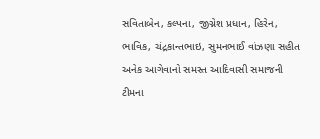સવિતાબેન, કલ્પના, જીગ્નેશ પ્રધાન, હિરેન, ભાવિક, ચંદ્રકાન્તભાઇ, સુમનભાઈ વાંઝણા સહીત અનેક આગેવાનો સમસ્ત આદિવાસી સમાજની ટીમના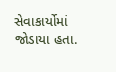સેવાકાર્યોમાં જોડાયા હતા.